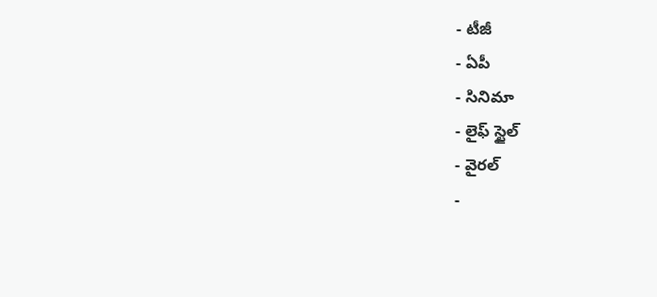- టీజీ
- ఏపీ
- సినిమా
- లైఫ్ స్టైల్
- వైరల్
-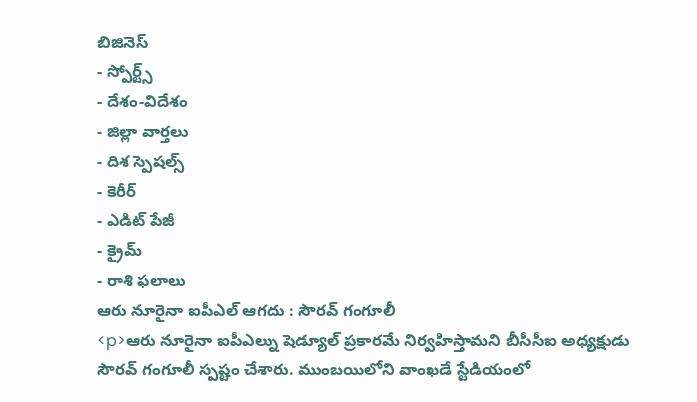బిజినెస్
- స్పోర్ట్స్
- దేశం-విదేశం
- జిల్లా వార్తలు
- దిశ స్పెషల్స్
- కెరీర్
- ఎడిట్ పేజీ
- క్రైమ్
- రాశి ఫలాలు
ఆరు నూరైనా ఐపీఎల్ ఆగదు : సౌరవ్ గంగూలీ
<p>ఆరు నూరైనా ఐపీఎల్ను షెడ్యూల్ ప్రకారమే నిర్వహిస్తామని బీసీసీఐ అధ్యక్షుడు సౌరవ్ గంగూలీ స్పష్టం చేశారు. ముంబయిలోని వాంఖడే స్టేడియంలో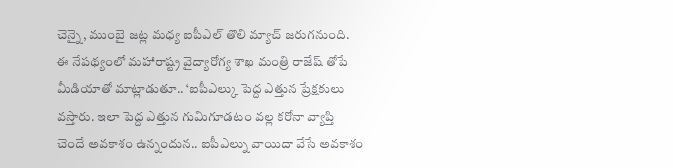చెన్నై, ముంబై జట్ల మధ్య ఐపీఎల్ తొలి మ్యాచ్ జరుగనుంది. ఈ నేపథ్యంలో మహారాష్ట్ర వైద్యారోగ్య శాఖ మంత్రి రాజేష్ తోపే మీడియాతో మాట్లాడుతూ.. ‘ఐపీఎల్కు పెద్ద ఎత్తున ప్రేక్షకులు వస్తారు. ఇలా పెద్ద ఎత్తున గుమిగూడటం వల్ల కరోనా వ్యాప్తి చెందే అవకాశం ఉన్నందున.. ఐపీఎల్ను వాయిదా వేసే అవకాశం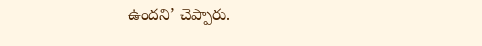ఉందని’ చెప్పారు.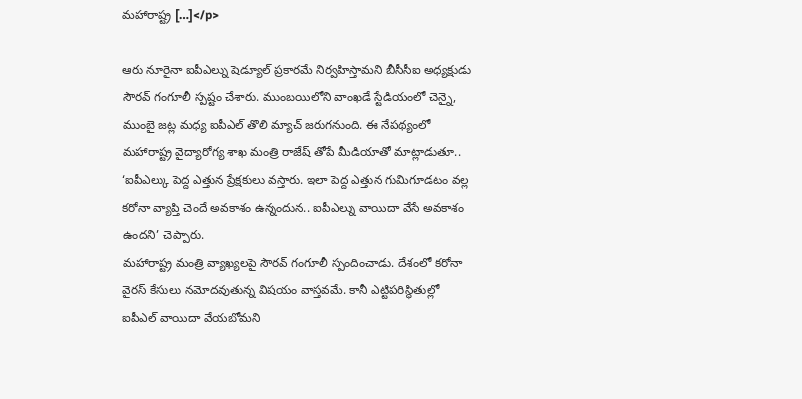మహారాష్ట్ర […]</p>

ఆరు నూరైనా ఐపీఎల్ను షెడ్యూల్ ప్రకారమే నిర్వహిస్తామని బీసీసీఐ అధ్యక్షుడు సౌరవ్ గంగూలీ స్పష్టం చేశారు. ముంబయిలోని వాంఖడే స్టేడియంలో చెన్నై, ముంబై జట్ల మధ్య ఐపీఎల్ తొలి మ్యాచ్ జరుగనుంది. ఈ నేపథ్యంలో మహారాష్ట్ర వైద్యారోగ్య శాఖ మంత్రి రాజేష్ తోపే మీడియాతో మాట్లాడుతూ.. ‘ఐపీఎల్కు పెద్ద ఎత్తున ప్రేక్షకులు వస్తారు. ఇలా పెద్ద ఎత్తున గుమిగూడటం వల్ల కరోనా వ్యాప్తి చెందే అవకాశం ఉన్నందున.. ఐపీఎల్ను వాయిదా వేసే అవకాశం ఉందని’ చెప్పారు.
మహారాష్ట్ర మంత్రి వ్యాఖ్యలపై సౌరవ్ గంగూలీ స్పందించాడు. దేశంలో కరోనా వైరస్ కేసులు నమోదవుతున్న విషయం వాస్తవమే. కానీ ఎట్టిపరిస్థితుల్లో ఐపీఎల్ వాయిదా వేయబోమని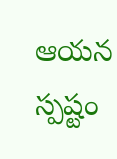ఆయన స్పష్టం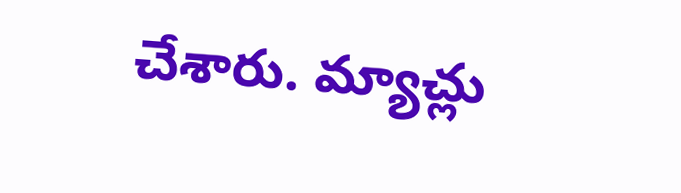చేశారు. మ్యాచ్లు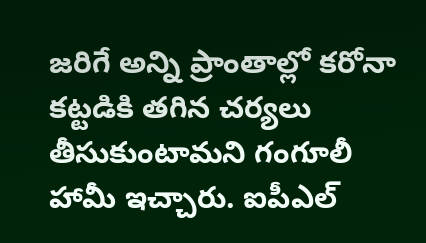జరిగే అన్ని ప్రాంతాల్లో కరోనా కట్టడికి తగిన చర్యలు తీసుకుంటామని గంగూలీ హామీ ఇచ్చారు. ఐపీఎల్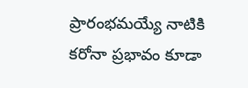ప్రారంభమయ్యే నాటికి కరోనా ప్రభావం కూడా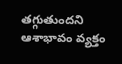తగ్గుతుందని ఆశాభావం వ్యక్తం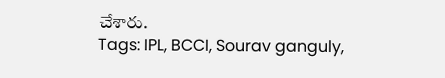చేశారు.
Tags: IPL, BCCI, Sourav ganguly,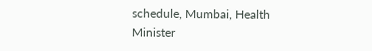schedule, Mumbai, Health Minister